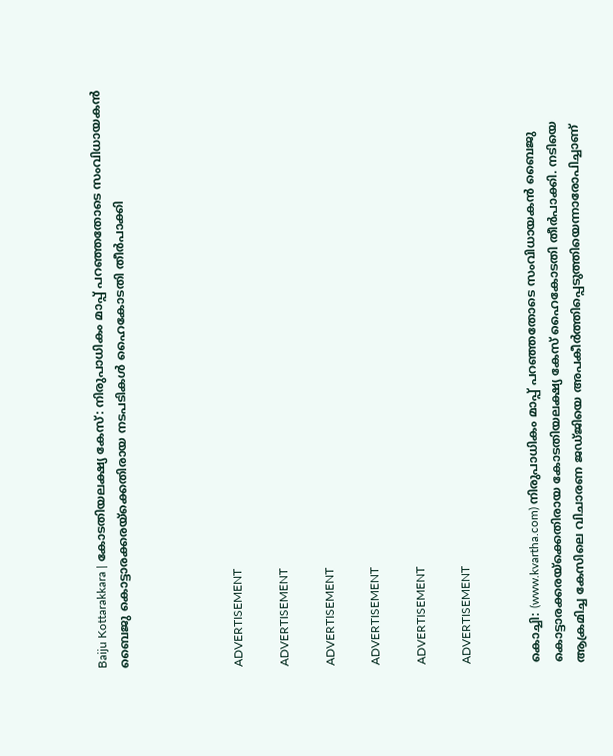Baiju Kottarakkara | കോടതിയലക്ഷ്യ കേസ്: നിരുപാധികം മാപ്പ് പറഞ്ഞതോടെ സംവിധായകന്‍ ബൈജു കൊട്ടാരക്കരയ്‌ക്കെതിരായ നടപടികള്‍ ഹൈകോടതി തീര്‍പാക്കി




ADVERTISEMENT

ADVERTISEMENT

ADVERTISEMENT

ADVERTISEMENT

ADVERTISEMENT

ADVERTISEMENT


കൊച്ചി: (www.kvartha.com) നിരുപാധികം മാപ്പ് പറഞ്ഞതോടെ സംവിധായകന്‍ ബൈജു കൊട്ടാരക്കരയ്‌ക്കെതിരായ കോടതിയലക്ഷ്യ കേസ് ഹൈകോടതി തീര്‍പാക്കി. നടിയെ ആക്രമിച്ച കേസിലെ വിചാരണ ജഡ്ജിയെ അപകീര്‍ത്തിപ്പെടുത്തിയെന്നാരോപിച്ചാണ്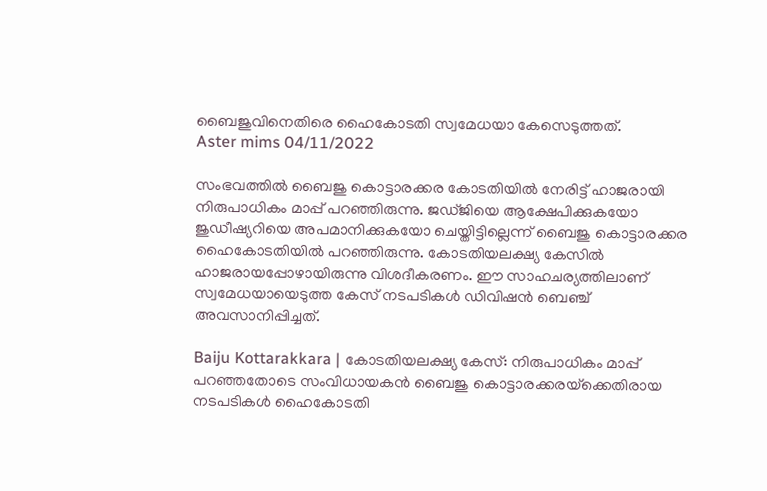ബൈജുവിനെതിരെ ഹൈകോടതി സ്വമേധയാ കേസെടുത്തത്.
Aster mims 04/11/2022

സംഭവത്തില്‍ ബൈജു കൊട്ടാരക്കര കോടതിയില്‍ നേരിട്ട് ഹാജരായി നിരുപാധികം മാപ്പ് പറഞ്ഞിരുന്നു. ജഡ്ജിയെ ആക്ഷേപിക്കുകയോ ജുഡീഷ്യറിയെ അപമാനിക്കുകയോ ചെയ്തിട്ടില്ലെന്ന് ബൈജു കൊട്ടാരക്കര ഹൈകോടതിയില്‍ പറഞ്ഞിരുന്നു. കോടതിയലക്ഷ്യ കേസില്‍ ഹാജരായപ്പോഴായിരുന്നു വിശദീകരണം. ഈ സാഹചര്യത്തിലാണ് സ്വമേധയായെടുത്ത കേസ് നടപടികള്‍ ഡിവിഷന്‍ ബെഞ്ച് അവസാനിപ്പിച്ചത്.

Baiju Kottarakkara | കോടതിയലക്ഷ്യ കേസ്: നിരുപാധികം മാപ്പ് പറഞ്ഞതോടെ സംവിധായകന്‍ ബൈജു കൊട്ടാരക്കരയ്‌ക്കെതിരായ നടപടികള്‍ ഹൈകോടതി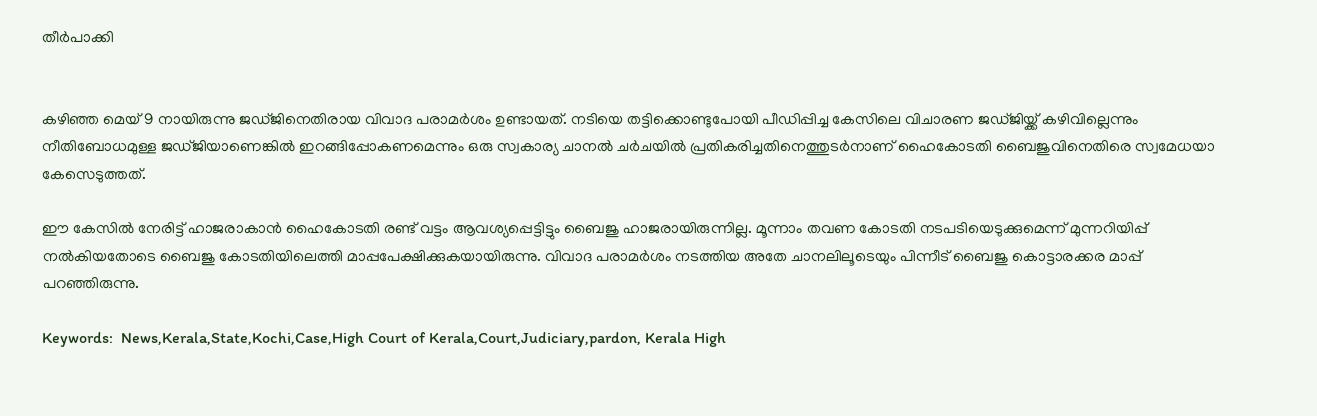തീര്‍പാക്കി


കഴിഞ്ഞ മെയ് 9 നായിരുന്നു ജഡ്ജിനെതിരായ വിവാദ പരാമര്‍ശം ഉണ്ടായത്. നടിയെ തട്ടിക്കൊണ്ടുപോയി പീഡിപ്പിച്ച കേസിലെ വിചാരണ ജഡ്ജിയ്ക്ക് കഴിവില്ലെന്നും നീതിബോധമുള്ള ജഡ്ജിയാണെങ്കില്‍ ഇറങ്ങിപ്പോകണമെന്നും ഒരു സ്വകാര്യ ചാനല്‍ ചര്‍ചയില്‍ പ്രതികരിച്ചതിനെത്തുടര്‍നാണ് ഹൈകോടതി ബൈജുവിനെതിരെ സ്വമേധയാ കേസെടുത്തത്.

ഈ കേസില്‍ നേരിട്ട് ഹാജരാകാന്‍ ഹൈകോടതി രണ്ട് വട്ടം ആവശ്യപ്പെട്ടിട്ടും ബൈജു ഹാജരായിരുന്നില്ല. മൂന്നാം തവണ കോടതി നടപടിയെടുക്കുമെന്ന് മുന്നറിയിപ്പ് നല്‍കിയതോടെ ബൈജു കോടതിയിലെത്തി മാപ്പപേക്ഷിക്കുകയായിരുന്നു. വിവാദ പരാമര്‍ശം നടത്തിയ അതേ ചാനലിലൂടെയും പിന്നീട് ബൈജു കൊട്ടാരക്കര മാപ്പ് പറഞ്ഞിരുന്നു.

Keywords:  News,Kerala,State,Kochi,Case,High Court of Kerala,Court,Judiciary,pardon, Kerala High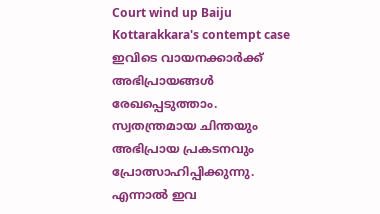Court wind up Baiju Kottarakkara's contempt case
ഇവിടെ വായനക്കാർക്ക് അഭിപ്രായങ്ങൾ രേഖപ്പെടുത്താം. സ്വതന്ത്രമായ ചിന്തയും അഭിപ്രായ പ്രകടനവും പ്രോത്സാഹിപ്പിക്കുന്നു. എന്നാൽ ഇവ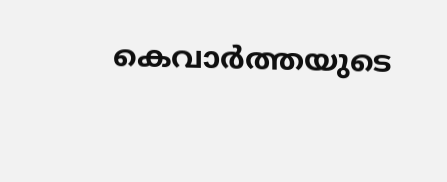കെവാർത്തയുടെ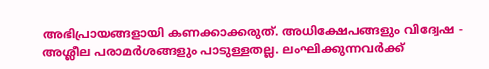അഭിപ്രായങ്ങളായി കണക്കാക്കരുത്. അധിക്ഷേപങ്ങളും വിദ്വേഷ - അശ്ലീല പരാമർശങ്ങളും പാടുള്ളതല്ല. ലംഘിക്കുന്നവർക്ക്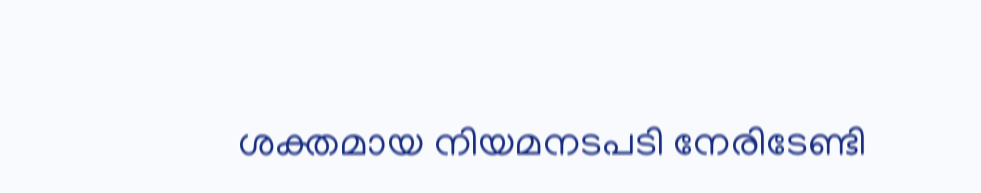ശക്തമായ നിയമനടപടി നേരിടേണ്ടി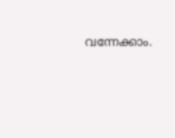വന്നേക്കാം.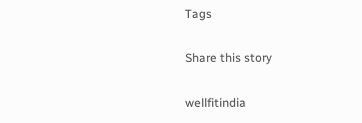Tags

Share this story

wellfitindia